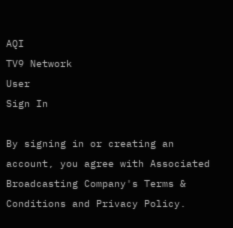AQI
TV9 Network
User
Sign In

By signing in or creating an account, you agree with Associated Broadcasting Company's Terms & Conditions and Privacy Policy.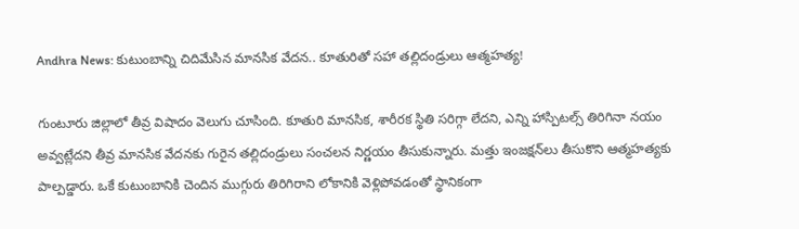Andhra News: కుటుంబాన్ని చిదిమేసిన మానసిక వేదన.. కూతురితో సహా తల్లిదండ్రులు ఆత్మహత్య!

గుంటూరు జిల్లాలో తీవ్ర విషాదం వెలుగు చూసింది. కూతురి మానసిక, శారీరక స్థితి సరిగ్గా లేదని, ఎన్ని హాస్పిటల్స్‌ తిరిగినా నయం అవ్వట్లేదని తీవ్ర మానసిక వేదనకు గురైన తల్లిదండ్రులు సంచలన నిర్ణయం తీసుకున్నారు. మత్తు ఇంజక్షన్‌లు తీసుకొని ఆత్మహత్యకు పాల్పడ్డారు. ఒకే కుటుంబానికి చెందిన ముగ్గురు తిరిగిరాని లోకానికి వెళ్లిపోవడంతో స్థానికంగా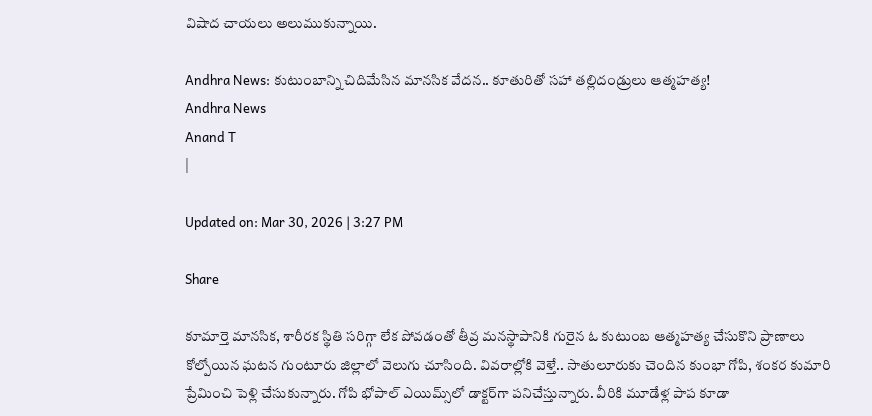విషాద చాయలు అలుముకున్నాయి.

Andhra News: కుటుంబాన్ని చిదిమేసిన మానసిక వేదన.. కూతురితో సహా తల్లిదండ్రులు ఆత్మహత్య!
Andhra News
Anand T
|

Updated on: Mar 30, 2026 | 3:27 PM

Share

కూమార్తె మానసిక, శారీరక స్థితి సరిగ్గా లేక పోవడంతో తీవ్ర మనస్థాపానికి గురైన ఓ కుటుంబ ఆత్మహత్య చేసుకొని ప్రాణాలు కోల్పోయిన ఘటన గుంటూరు జిల్లాలో వెలుగు చూసింది. వివరాల్లోకి వెళ్తే.. సాతులూరుకు చెందిన కుంభా గోపి, శంకర కుమారి ప్రేమించి పెళ్లి చేసుకున్నారు. గోపి భోపాల్ ఎయిమ్స్‌లో డాక్టర్‌గా పనిచేస్తున్నారు. వీరికి మూడేళ్ల పాప కూడా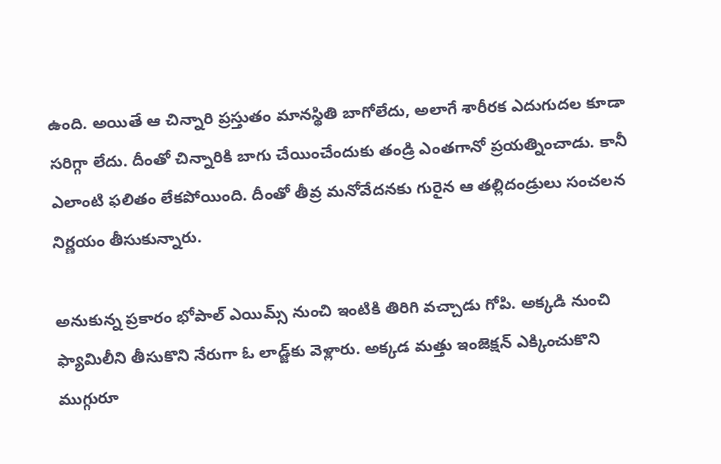ఉంది. అయితే ఆ చిన్నారి ప్రస్తుతం మానస్థితి బాగోలేదు, అలాగే శారీరక ఎదుగుదల కూడా సరిగ్గా లేదు. దీంతో చిన్నారికి బాగు చేయించేందుకు తండ్రి ఎంతగానో ప్రయత్నించాడు. కానీ ఎలాంటి ఫలితం లేకపోయింది. దీంతో తీవ్ర మనోవేదనకు గురైన ఆ తల్లిదండ్రులు సంచలన నిర్ణయం తీసుకున్నారు.

అనుకున్న ప్రకారం భోపాల్ ఎయిమ్స్ నుంచి ఇంటికి తిరిగి వచ్చాడు గోపి. అక్కడి నుంచి ఫ్యామిలీని తీసుకొని నేరుగా ఓ లాడ్జ్‌కు వెళ్లారు. అక్కడ మత్తు ఇంజెక్షన్ ఎక్కించుకొని ముగ్గురూ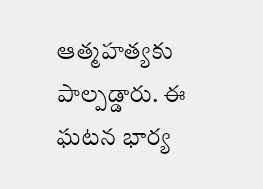ఆత్మహత్యకు పాల్పడ్డారు. ఈ ఘటన భార్య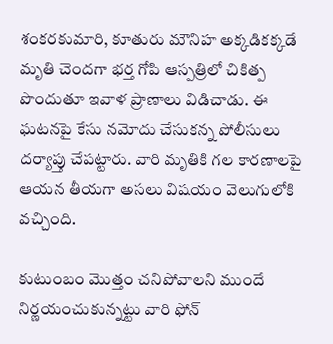శంకరకుమారి, కూతురు మౌనిహ అక్కడికక్కడే మృతి చెందగా భర్త గోపి ఆస్పత్రిలో చికిత్ప పొందుతూ ఇవాళ ప్రాణాలు విడిచాడు. ఈ ఘటనపై కేసు నమోదు చేసుకన్న పోలీసులు దర్యాప్తు చేపట్టారు. వారి మృతికి గల కారణాలపై ఆయన తీయగా అసలు విషయం వెలుగులోకి వచ్చింది.

కుటుంబం మొత్తం చనిపోవాలని ముందే నిర్ణయంచుకున్నట్టు వారి ఫోన్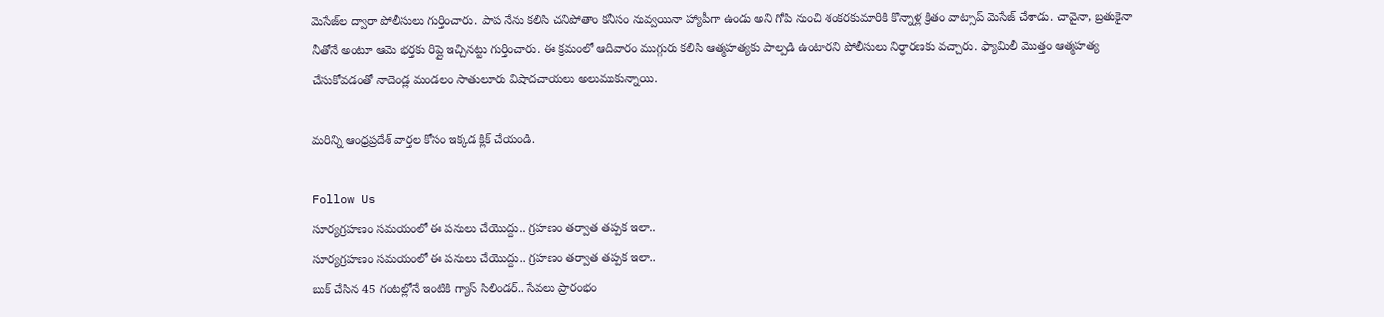మెసేజ్‌ల ద్వారా పోలీసులు గుర్తించారు. పాప నేను కలిసి చనిపోతాం కనీసం నువ్వయినా హ్యాపీగా ఉండు అని గోపి నుంచి శంకరకుమారికి కొన్నాళ్ల క్రితం వాట్సాప్ మెసేజ్ చేశాడు. చావైనా, బ్రతుకైనా నీతోనే అంటూ ఆమె భర్తకు రిప్లై ఇచ్చినట్టు గుర్తించారు. ఈ క్రమంలో ఆదివారం ముగ్గురు కలిసి ఆత్మహత్యకు పాల్పడి ఉంటారని పోలీసులు నిర్ధారణకు వచ్చారు. ఫ్యామిలీ మొత్తం ఆత్మహత్య చేసుకోవడంతో నాదెండ్ల మండలం సాతులూరు విషాదచాయలు అలుముకున్నాయి.

మరిన్ని ఆంధ్రప్రదేశ్ వార్తల కోసం ఇక్కడ క్లిక్ చేయండి.

Follow Us
సూర్యగ్రహణం సమయంలో ఈ పనులు చేయొద్దు.. గ్రహణం తర్వాత తప్పక ఇలా..
సూర్యగ్రహణం సమయంలో ఈ పనులు చేయొద్దు.. గ్రహణం తర్వాత తప్పక ఇలా..
బుక్ చేసిన 45 గంటల్లోనే ఇంటికి గ్యాస్ సిలిండర్.. సేవలు ప్రారంభం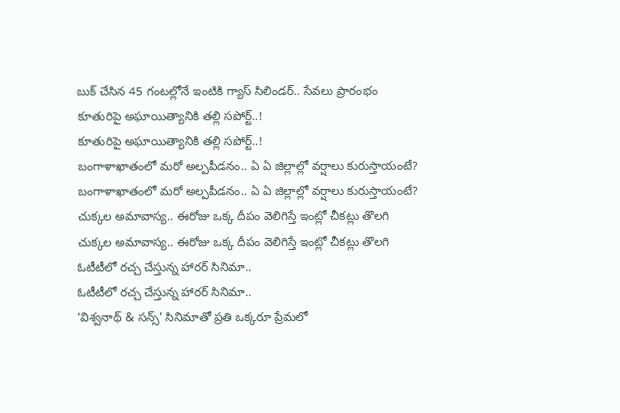బుక్ చేసిన 45 గంటల్లోనే ఇంటికి గ్యాస్ సిలిండర్.. సేవలు ప్రారంభం
కూతురిపై అఘాయిత్యానికి తల్లి సపోర్ట్..!
కూతురిపై అఘాయిత్యానికి తల్లి సపోర్ట్..!
బంగాళాఖాతంలో మరో అల్పపీడనం.. ఏ ఏ జిల్లాల్లో వర్షాలు కురుస్తాయంటే?
బంగాళాఖాతంలో మరో అల్పపీడనం.. ఏ ఏ జిల్లాల్లో వర్షాలు కురుస్తాయంటే?
చుక్కల అమావాస్య.. ఈరోజు ఒక్క దీపం వెలిగిస్తే ఇంట్లో చీకట్లు తొలగి
చుక్కల అమావాస్య.. ఈరోజు ఒక్క దీపం వెలిగిస్తే ఇంట్లో చీకట్లు తొలగి
ఓటీటీలో రచ్చ చేస్తున్న హారర్ సినిమా..
ఓటీటీలో రచ్చ చేస్తున్న హారర్ సినిమా..
‘విశ్వనాథ్ & సన్స్’ సినిమాతో ప్రతి ఒక్కరూ ప్రేమలో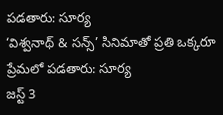పడతారు: సూర్య
‘విశ్వనాథ్ & సన్స్’ సినిమాతో ప్రతి ఒక్కరూ ప్రేమలో పడతారు: సూర్య
జస్ట్ 3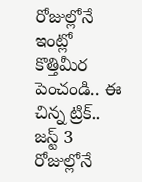రోజుల్లోనే ఇంట్లో కొత్తిమీర పెంచండి.. ఈ చిన్న ట్రిక్..
జస్ట్ 3 రోజుల్లోనే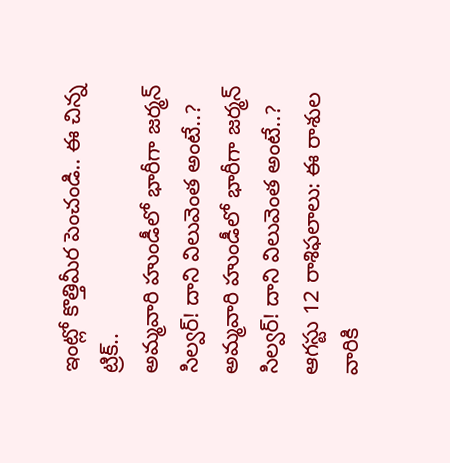ఇంట్లో కొత్తిమీర పెంచండి.. ఈ చిన్న ట్రిక్..
అమ్మవారి హుండీలో భారీగా జర్మన్ సిల్వర్! దాని విలువెంత అంటే..?
అమ్మవారి హుండీలో భారీగా జర్మన్ సిల్వర్! దాని విలువెంత అంటే..?
ఆగస్టు 12 రాశిఫలాలు: ఈ రాశుల వారికి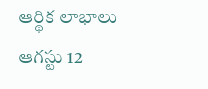ఆర్థిక లాభాలు
ఆగస్టు 12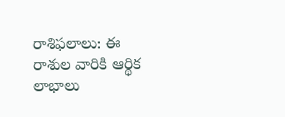రాశిఫలాలు: ఈ రాశుల వారికి ఆర్థిక లాభాలు